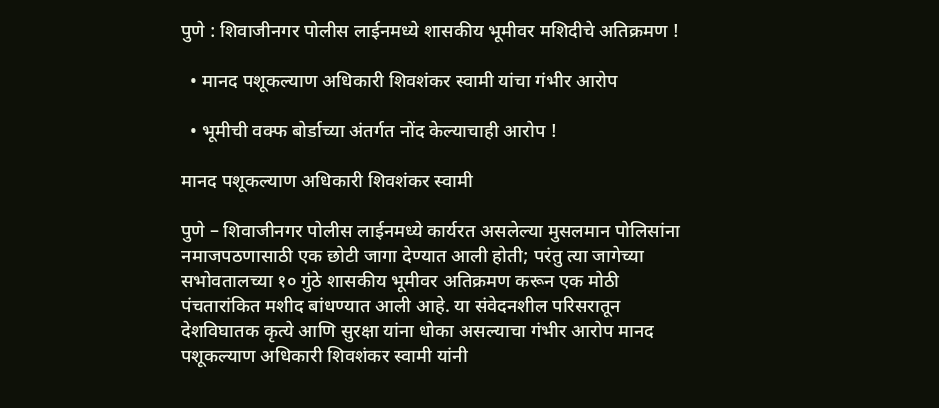पुणे : शिवाजीनगर पोलीस लाईनमध्ये शासकीय भूमीवर मशिदीचे अतिक्रमण !

  • मानद पशूकल्याण अधिकारी शिवशंकर स्वामी यांचा गंभीर आरोप

  • भूमीची वक्फ बोर्डाच्या अंतर्गत नोंद केल्याचाही आरोप !

मानद पशूकल्याण अधिकारी शिवशंकर स्वामी

पुणे – शिवाजीनगर पोलीस लाईनमध्ये कार्यरत असलेल्या मुसलमान पोलिसांना नमाजपठणासाठी एक छोटी जागा देण्यात आली होती; परंतु त्या जागेच्या सभोवतालच्या १० गुंठे शासकीय भूमीवर अतिक्रमण करून एक मोठी पंचतारांकित मशीद बांधण्यात आली आहे. या संवेदनशील परिसरातून देशविघातक कृत्ये आणि सुरक्षा यांना धोका असल्याचा गंभीर आरोप मानद पशूकल्याण अधिकारी शिवशंकर स्वामी यांनी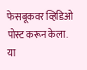फेसबूकवर व्हिडिओ पोस्ट करून केला. या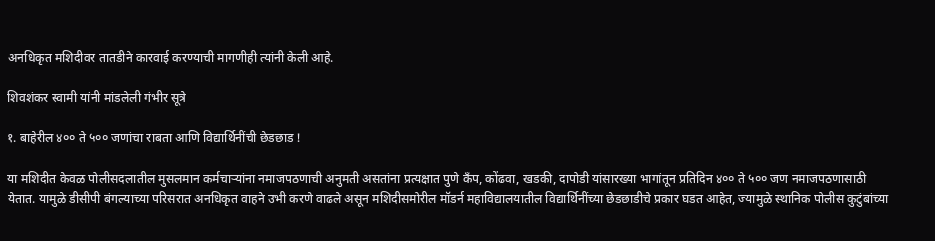अनधिकृत मशिदीवर तातडीने कारवाई करण्याची मागणीही त्यांनी केली आहे.

शिवशंकर स्वामी यांनी मांडलेली गंभीर सूत्रे

१. बाहेरील ४०० ते ५०० जणांचा राबता आणि विद्यार्थिनींची छेडछाड !

या मशिदीत केवळ पोलीसदलातील मुसलमान कर्मचार्‍यांना नमाजपठणाची अनुमती असतांना प्रत्यक्षात पुणे कँप, कोंढवा, खडकी, दापोडी यांसारख्या भागांतून प्रतिदिन ४०० ते ५०० जण नमाजपठणासाठी येतात. यामुळे डीसीपी बंगल्याच्या परिसरात अनधिकृत वाहने उभी करणे वाढले असून मशिदीसमोरील मॉडर्न महाविद्यालयातील विद्यार्थिनींच्या छेडछाडीचे प्रकार घडत आहेत, ज्यामुळे स्थानिक पोलीस कुटुंबांच्या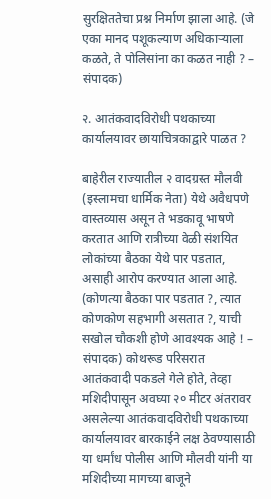सुरक्षिततेचा प्रश्न निर्माण झाला आहे. (जे एका मानद पशूकल्याण अधिकार्‍याला कळते, ते पोलिसांना का कळत नाही ? – संपादक)

२. आतंकवादविरोधी पथकाच्या कार्यालयावर छायाचित्रकाद्वारे पाळत ?

बाहेरील राज्यातील २ वादग्रस्त मौलवी (इस्लामचा धार्मिक नेता) येथे अवैधपणे वास्तव्यास असून ते भडकावू भाषणे करतात आणि रात्रीच्या वेळी संशयित लोकांच्या बैठका येथे पार पडतात, असाही आरोप करण्यात आला आहे. (कोणत्या बैठका पार पडतात ?, त्यात कोणकोण सहभागी असतात ?, याची सखोल चौकशी होणे आवश्यक आहे ! – संपादक) कोथरूड परिसरात आतंकवादी पकडले गेले होते, तेव्हा मशिदीपासून अवघ्या २० मीटर अंतरावर असलेल्या आतंकवादविरोधी पथकाच्या कार्यालयावर बारकाईने लक्ष ठेवण्यासाठी या धर्मांध पोलीस आणि मौलवी यांनी या मशिदीच्या मागच्या बाजूने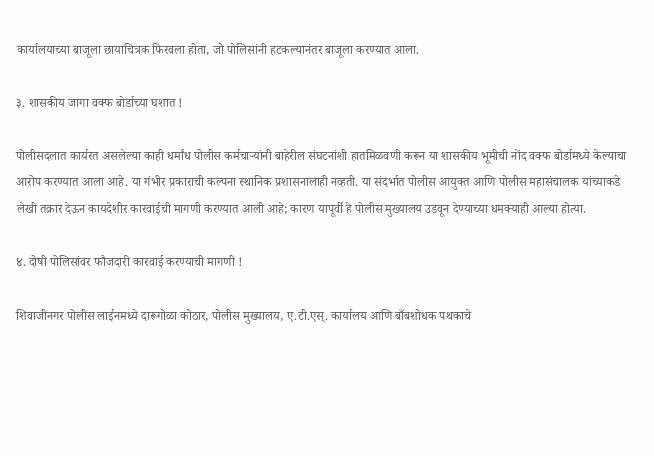कार्यालयाच्या बाजूला छायाचित्रक फिरवला होता, जो पोलिसांनी हटकल्यानंतर बाजूला करण्यात आला.

३. शासकीय जागा वक्फ बोर्डाच्या घशात !

पोलीसदलात कार्यरत असलेल्या काही धर्मांध पोलीस कर्मचार्‍यांनी बाहेरील संघटनांशी हातमिळवणी करून या शासकीय भूमीची नोंद वक्फ बोर्डामध्ये केल्याचा आरोप करण्यात आला आहे. या गंभीर प्रकाराची कल्पना स्थानिक प्रशासनालाही नव्हती. या संदर्भात पोलीस आयुक्त आणि पोलीस महासंचालक यांच्याकडे लेखी तक्रार देऊन कायदेशीर कारवाईची मागणी करण्यात आली आहे; कारण यापूर्वी हे पोलीस मुख्यालय उडवून देण्याच्या धमक्याही आल्या होत्या.

४. दोषी पोलिसांवर फौजदारी कारवाई करण्याची मागणी !

शिवाजीनगर पोलीस लाईनमध्ये दारूगोळा कोठार, पोलीस मुख्यालय, ए.टी.एस्. कार्यालय आणि बाँबशोधक पथकाचे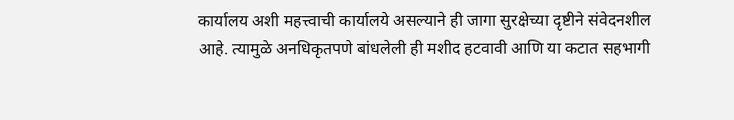कार्यालय अशी महत्त्वाची कार्यालये असल्याने ही जागा सुरक्षेच्या दृष्टीने संवेदनशील आहे. त्यामुळे अनधिकृतपणे बांधलेली ही मशीद हटवावी आणि या कटात सहभागी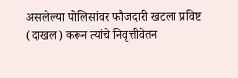असलेल्या पोलिसांवर फौजदारी खटला प्रविष्ट (दाखल) करून त्यांचे निवृत्तीवेतन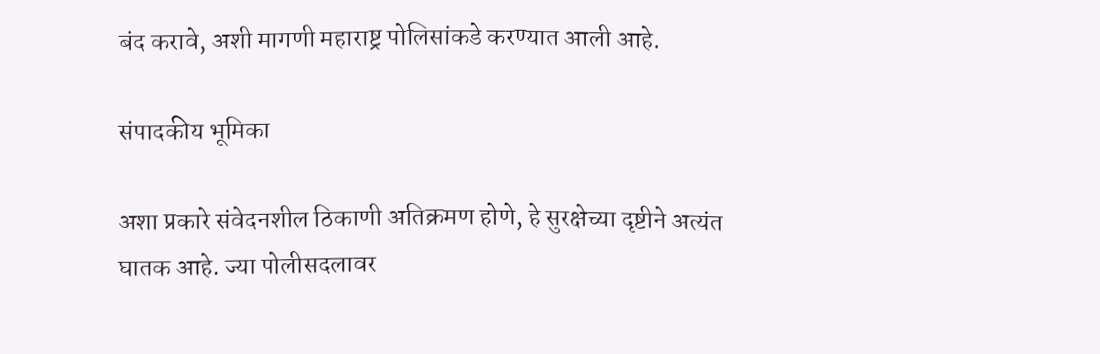बंद करावे, अशी मागणी महाराष्ट्र पोलिसांकडे करण्यात आली आहे.

संपादकीय भूमिका

अशा प्रकारे संवेदनशील ठिकाणी अतिक्रमण होणे, हे सुरक्षेच्या दृष्टीने अत्यंत घातक आहे. ज्या पोलीसदलावर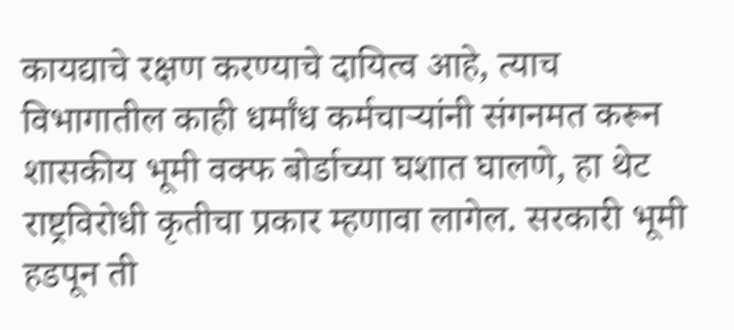कायद्याचे रक्षण करण्याचे दायित्व आहे, त्याच विभागातील काही धर्मांध कर्मचार्‍यांनी संगनमत करून शासकीय भूमी वक्फ बोर्डाच्या घशात घालणे, हा थेट राष्ट्रविरोधी कृतीचा प्रकार म्हणावा लागेल. सरकारी भूमी हडपून ती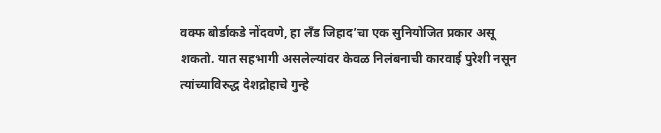वक्फ बोर्डाकडे नोंदवणे, हा लँड जिहाद’चा एक सुनियोजित प्रकार असू शकतो. यात सहभागी असलेल्यांवर केवळ निलंबनाची कारवाई पुरेशी नसून त्यांच्याविरुद्ध देशद्रोहाचे गुन्हे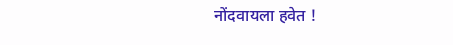नोंदवायला हवेत !